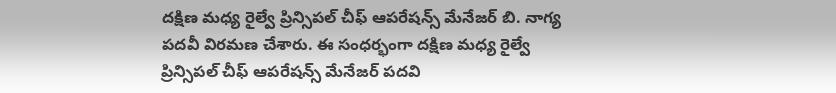దక్షిణ మధ్య రైల్వే ప్రిన్సిపల్ చీఫ్ ఆపరేషన్స్ మేనేజర్ బి. నాగ్య పదవీ విరమణ చేశారు. ఈ సంధర్భంగా దక్షిణ మధ్య రైల్వే ప్రిన్సిపల్ చీఫ్ ఆపరేషన్స్ మేనేజర్ పదవి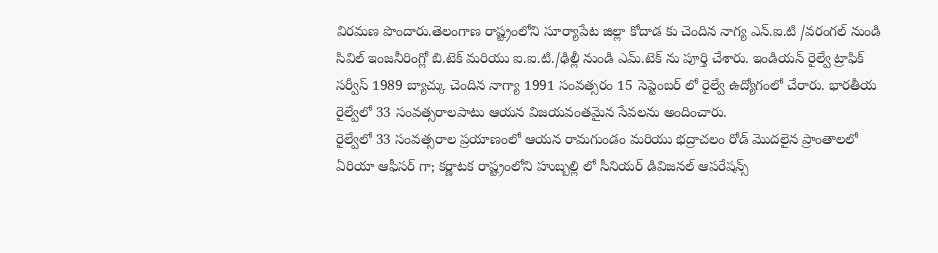విరమణ పొందారు.తెలంగాణ రాష్ట్రంలోని సూర్యాపేట జిల్లా కోదాడ కు చెందిన నాగ్య ఎన్.ఐ.టి /వరంగల్ నుండి సివిల్ ఇంజనీరింగ్లో బి.టెక్ మరియు ఐ.ఐ.టి./ఢిల్లీ నుండి ఎమ్.టెక్ ను పూర్తి చేశారు. ఇండియన్ రైల్వే ట్రాఫిక్ సర్వీస్ 1989 బ్యాచ్కు చెందిన నాగ్యా 1991 సంవత్సరం 15 సెప్టెంబర్ లో రైల్వే ఉద్యోగంలో చేరారు. భారతీయ రైల్వేలో 33 సంవత్సరాలపాటు ఆయన విజయవంతమైన సేవలను అందించారు.
రైల్వేలో 33 సంవత్సరాల ప్రయాణంలో ఆయన రామగుండం మరియు భద్రాచలం రోడ్ మొదలైన ప్రాంతాలలో ఏరియా ఆఫీసర్ గా; కర్ణాటక రాష్ట్రంలోని హుబ్బల్లి లో సీనియర్ డివిజనల్ ఆపరేషన్స్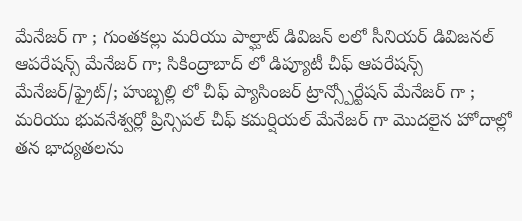మేనేజర్ గా ; గుంతకల్లు మరియు పాల్ఘాట్ డివిజన్ లలో సీనియర్ డివిజనల్ ఆపరేషన్స్ మేనేజర్ గా; సికింద్రాబాద్ లో డిప్యూటీ చీఫ్ ఆపరేషన్స్ మేనేజర్/ఫ్రైట్/; హుబ్బల్లి లో చీఫ్ ప్యాసింజర్ ట్రాన్స్పోర్టేషన్ మేనేజర్ గా ; మరియు భువనేశ్వర్లో ప్రిన్సిపల్ చీఫ్ కమర్షియల్ మేనేజర్ గా మొదలైన హోదాల్లో తన భాద్యతలను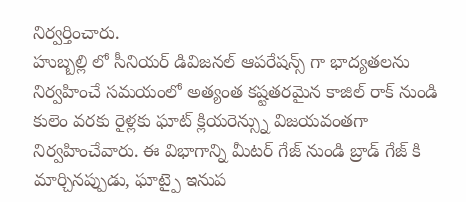నిర్వర్తించారు.
హుబ్బల్లి లో సీనియర్ డివిజనల్ ఆపరేషన్స్ గా భాద్యతలను నిర్వహించే సమయంలో అత్యంత కష్టతరమైన కాజిల్ రాక్ నుండి కులెం వరకు రైళ్లకు ఘాట్ క్లియరెన్స్ను విజయవంతగా నిర్వహించేవారు. ఈ విభాగాన్ని మీటర్ గేజ్ నుండి బ్రాడ్ గేజ్ కి మార్చినప్పుడు, ఘాట్పై ఇనుప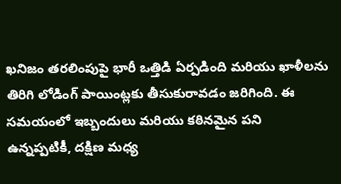ఖనిజం తరలింపుపై భారీ ఒత్తిడి ఏర్పడింది మరియు ఖాళీలను తిరిగి లోడింగ్ పాయింట్లకు తీసుకురావడం జరిగింది. ఈ సమయంలో ఇబ్బందులు మరియు కఠినమైన పని ఉన్నప్పటికీ, దక్షిణ మధ్య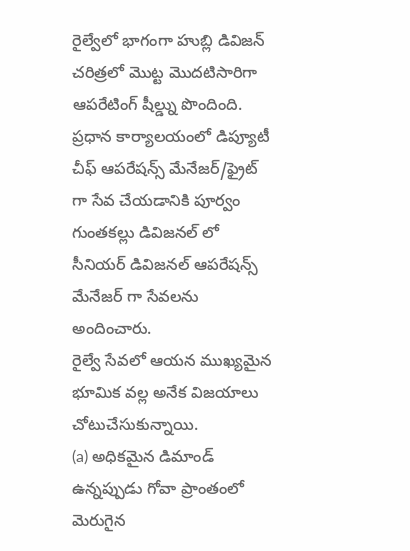రైల్వేలో భాగంగా హుబ్లి డివిజన్ చరిత్రలో మొట్ట మొదటిసారిగా ఆపరేటింగ్ షీల్డ్ను పొందింది. ప్రధాన కార్యాలయంలో డిప్యూటీ చీఫ్ ఆపరేషన్స్ మేనేజర్/ఫ్రైట్ గా సేవ చేయడానికి పూర్వం గుంతకల్లు డివిజనల్ లో సీనియర్ డివిజనల్ ఆపరేషన్స్ మేనేజర్ గా సేవలను అందించారు.
రైల్వే సేవలో ఆయన ముఖ్యమైన భూమిక వల్ల అనేక విజయాలు చోటుచేసుకున్నాయి.
(a) అధికమైన డిమాండ్ ఉన్నప్పుడు గోవా ప్రాంతంలో మెరుగైన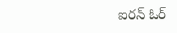ఐరన్ ఓర్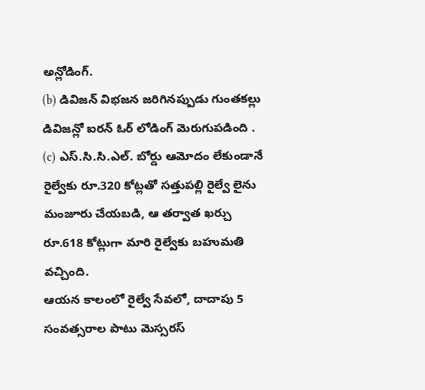అన్లోడింగ్.
(b) డివిజన్ విభజన జరిగినప్పుడు గుంతకల్లు డివిజన్లో ఐరన్ ఓర్ లోడింగ్ మెరుగుపడింది .
(c) ఎస్.సి.సి.ఎల్. బోర్డు ఆమోదం లేకుండానే రైల్వేకు రూ.320 కోట్లతో సత్తుపల్లి రైల్వే లైను మంజూరు చేయబడి, ఆ తర్వాత ఖర్చు రూ.618 కోట్లుగా మారి రైల్వేకు బహుమతి వచ్చింది.
ఆయన కాలంలో రైల్వే సేవలో, దాదాపు 5 సంవత్సరాల పాటు మెస్సరస్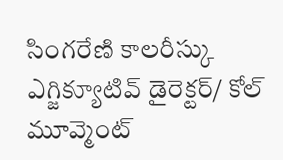సింగరేణి కాలరీస్కు ఎగ్జిక్యూటివ్ డైరెక్టర్/ కోల్ మూవ్మెంట్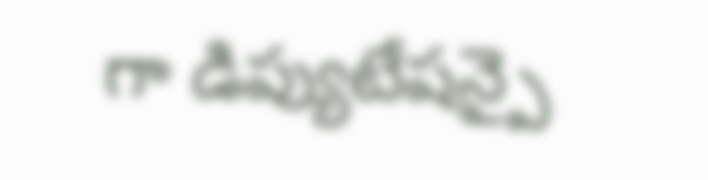గా డిప్యుటేషన్పై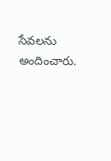సేవలను అందించారు.